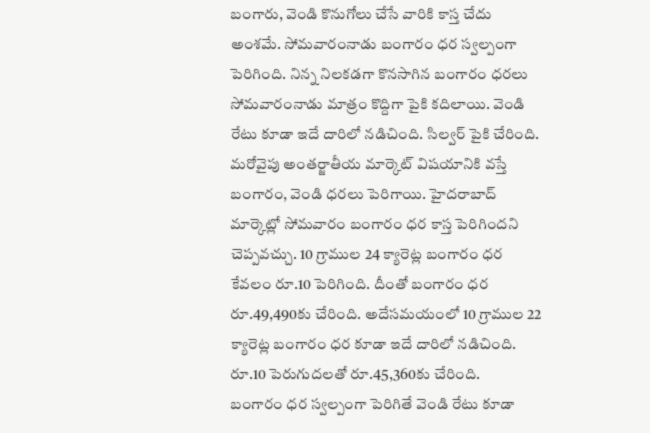బంగారు, వెండి కొనుగోలు చేసే వారికి కాస్త చేదు అంశమే. సోమవారంనాడు బంగారం ధర స్వల్పంగా పెరిగింది. నిన్న నిలకడగా కొనసాగిన బంగారం ధరలు సోమవారంనాడు మాత్రం కొద్దిగా పైకి కదిలాయి. వెండి రేటు కూడా ఇదే దారిలో నడిచింది. సిల్వర్ పైకి చేరింది. మరోవైపు అంతర్జాతీయ మార్కెట్ విషయానికి వస్తే బంగారం, వెండి ధరలు పెరిగాయి. హైదరాబాద్ మార్కెట్లో సోమవారం బంగారం ధర కాస్త పెరిగిందని చెప్పవచ్చు. 10 గ్రాముల 24 క్యారెట్ల బంగారం ధర కేవలం రూ.10 పెరిగింది. దీంతో బంగారం ధర రూ.49,490కు చేరింది. అదేసమయంలో 10 గ్రాముల 22 క్యారెట్ల బంగారం ధర కూడా ఇదే దారిలో నడిచింది. రూ.10 పెరుగుదలతో రూ.45,360కు చేరింది.
బంగారం ధర స్వల్పంగా పెరిగితే వెండి రేటు కూడా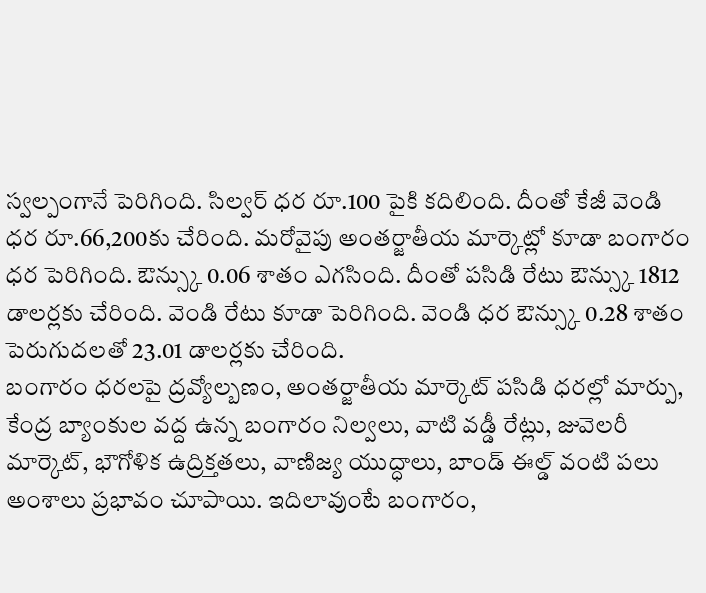స్వల్పంగానే పెరిగింది. సిల్వర్ ధర రూ.100 పైకి కదిలింది. దీంతో కేజీ వెండి ధర రూ.66,200కు చేరింది. మరోవైపు అంతర్జాతీయ మార్కెట్లో కూడా బంగారం ధర పెరిగింది. ఔన్స్కు 0.06 శాతం ఎగసింది. దీంతో పసిడి రేటు ఔన్స్కు 1812 డాలర్లకు చేరింది. వెండి రేటు కూడా పెరిగింది. వెండి ధర ఔన్స్కు 0.28 శాతం పెరుగుదలతో 23.01 డాలర్లకు చేరింది.
బంగారం ధరలపై ద్రవ్యోల్బణం, అంతర్జాతీయ మార్కెట్ పసిడి ధరల్లో మార్పు, కేంద్ర బ్యాంకుల వద్ద ఉన్న బంగారం నిల్వలు, వాటి వడ్డీ రేట్లు, జువెలరీ మార్కెట్, భౌగోళిక ఉద్రిక్తతలు, వాణిజ్య యుద్ధాలు, బాండ్ ఈల్డ్ వంటి పలు అంశాలు ప్రభావం చూపాయి. ఇదిలావుంటే బంగారం,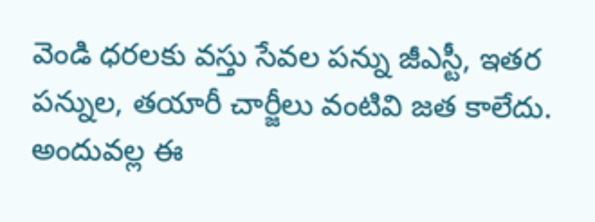వెండి ధరలకు వస్తు సేవల పన్ను జీఎస్టీ, ఇతర పన్నుల, తయారీ చార్జీలు వంటివి జత కాలేదు. అందువల్ల ఈ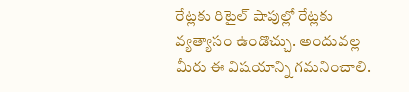రేట్లకు రిటైల్ షాపుల్లో రేట్లకు వ్యత్యాసం ఉండొచ్చు. అందువల్ల మీరు ఈ విషయాన్ని గమనించాలి.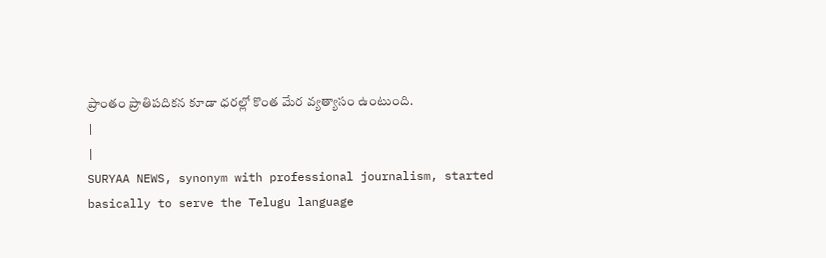ప్రాంతం ప్రాతిపదికన కూడా ధరల్లో కొంత మేర వ్యత్యాసం ఉంటుంది.
|
|
SURYAA NEWS, synonym with professional journalism, started basically to serve the Telugu language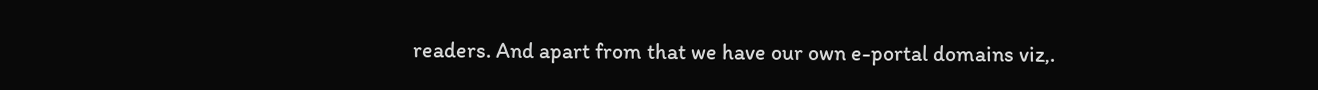readers. And apart from that we have our own e-portal domains viz,.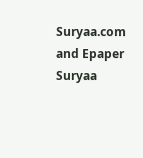Suryaa.com and Epaper Suryaa